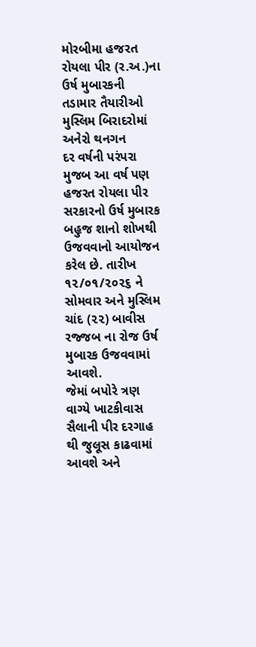મોરબીમા હજરત રોયલા પીર (ર.અ.)ના ઉર્ષ મુબારકની તડામાર તૈયારીઓ મુસ્લિમ બિરાદરોમાં અનેરો થનગન
દર વર્ષની પરંપરા મુજબ આ વર્ષ પણ હજરત રોયલા પીર સરકારનો ઉર્ષ મુબારક બહુજ શાનો શોખથી ઉજવવાનો આયોજન કરેલ છે. તારીખ ૧૨/૦૧/૨૦૨૬ ને સોમવાર અને મુસ્લિમ ચાંદ (૨૨) બાવીસ રજ્જબ ના રોજ ઉર્ષ મુબારક ઉજવવામાં આવશે.
જેમાં બપોરે ત્રણ વાગ્યે ખાટકીવાસ સૈલાની પીર દરગાહ થી જુલૂસ કાઢવામાં આવશે અને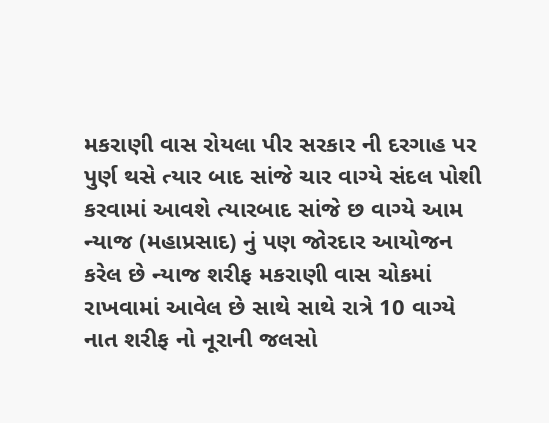મકરાણી વાસ રોયલા પીર સરકાર ની દરગાહ પર પુર્ણ થસે ત્યાર બાદ સાંજે ચાર વાગ્યે સંદલ પોશી કરવામાં આવશે ત્યારબાદ સાંજે છ વાગ્યે આમ ન્યાજ (મહાપ્રસાદ) નું પણ જોરદાર આયોજન કરેલ છે ન્યાજ શરીફ મકરાણી વાસ ચોકમાં રાખવામાં આવેલ છે સાથે સાથે રાત્રે 10 વાગ્યે નાત શરીફ નો નૂરાની જલસો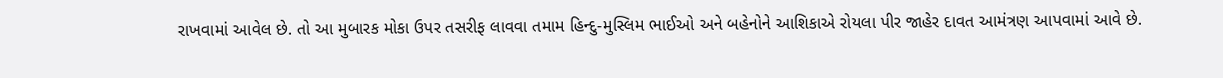રાખવામાં આવેલ છે. તો આ મુબારક મોકા ઉપર તસરીફ લાવવા તમામ હિન્દુ-મુસ્લિમ ભાઈઓ અને બહેનોને આશિકાએ રોયલા પીર જાહેર દાવત આમંત્રણ આપવામાં આવે છે.